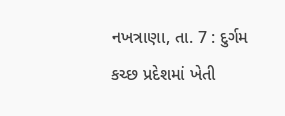નખત્રાણા, તા. 7 : દુર્ગમ કચ્છ પ્રદેશમાં ખેતી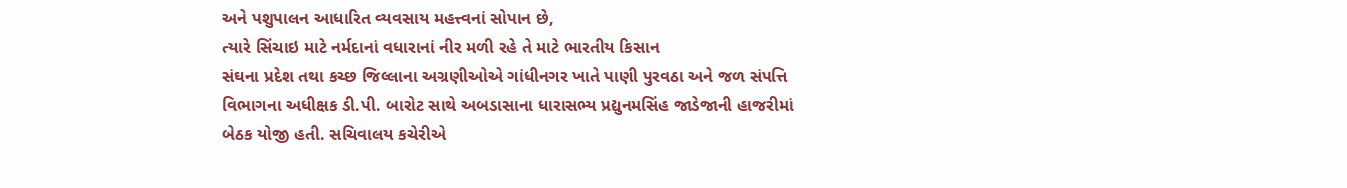અને પશુપાલન આધારિત વ્યવસાય મહત્ત્વનાં સોપાન છે,
ત્યારે સિંચાઇ માટે નર્મદાનાં વધારાનાં નીર મળી રહે તે માટે ભારતીય કિસાન
સંઘના પ્રદેશ તથા કચ્છ જિલ્લાના અગ્રણીઓએ ગાંધીનગર ખાતે પાણી પુરવઠા અને જળ સંપત્તિ
વિભાગના અધીક્ષક ડી.પી. બારોટ સાથે અબડાસાના ધારાસભ્ય પ્રદ્યુનમસિંહ જાડેજાની હાજરીમાં
બેઠક યોજી હતી. સચિવાલય કચેરીએ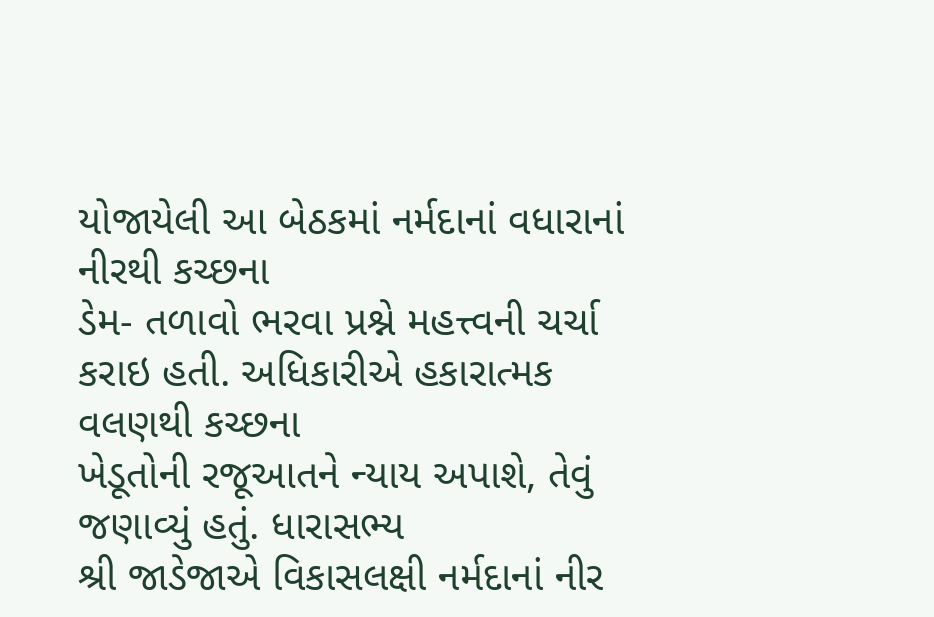યોજાયેલી આ બેઠકમાં નર્મદાનાં વધારાનાં નીરથી કચ્છના
ડેમ- તળાવો ભરવા પ્રશ્ને મહત્ત્વની ચર્ચા કરાઇ હતી. અધિકારીએ હકારાત્મક વલણથી કચ્છના
ખેડૂતોની રજૂઆતને ન્યાય અપાશે, તેવું જણાવ્યું હતું. ધારાસભ્ય
શ્રી જાડેજાએ વિકાસલક્ષી નર્મદાનાં નીર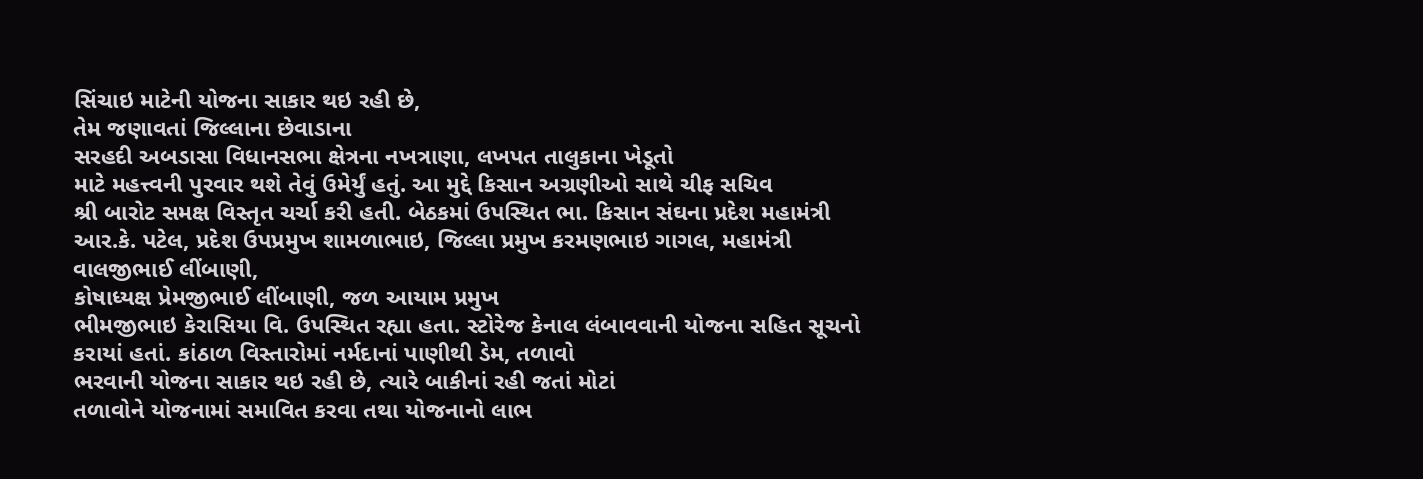સિંચાઇ માટેની યોજના સાકાર થઇ રહી છે,
તેમ જણાવતાં જિલ્લાના છેવાડાના
સરહદી અબડાસા વિધાનસભા ક્ષેત્રના નખત્રાણા, લખપત તાલુકાના ખેડૂતો
માટે મહત્ત્વની પુરવાર થશે તેવું ઉમેર્યું હતું. આ મુદ્દે કિસાન અગ્રણીઓ સાથે ચીફ સચિવ
શ્રી બારોટ સમક્ષ વિસ્તૃત ચર્ચા કરી હતી. બેઠકમાં ઉપસ્થિત ભા. કિસાન સંઘના પ્રદેશ મહામંત્રી
આર.કે. પટેલ, પ્રદેશ ઉપપ્રમુખ શામળાભાઇ, જિલ્લા પ્રમુખ કરમણભાઇ ગાગલ, મહામંત્રી વાલજીભાઈ લીંબાણી,
કોષાધ્યક્ષ પ્રેમજીભાઈ લીંબાણી, જળ આયામ પ્રમુખ
ભીમજીભાઇ કેરાસિયા વિ. ઉપસ્થિત રહ્યા હતા. સ્ટોરેજ કેનાલ લંબાવવાની યોજના સહિત સૂચનો
કરાયાં હતાં. કાંઠાળ વિસ્તારોમાં નર્મદાનાં પાણીથી ડેમ, તળાવો
ભરવાની યોજના સાકાર થઇ રહી છે, ત્યારે બાકીનાં રહી જતાં મોટાં
તળાવોને યોજનામાં સમાવિત કરવા તથા યોજનાનો લાભ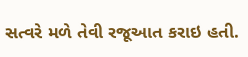સત્વરે મળે તેવી રજૂઆત કરાઇ હતી.